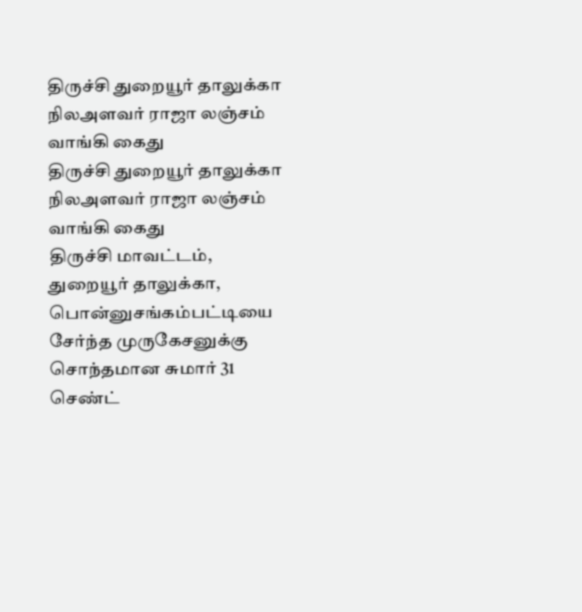திருச்சி துறையூர் தாலுக்கா நிலஅளவர் ராஜா லஞ்சம் வாங்கி கைது
திருச்சி துறையூர் தாலுக்கா நிலஅளவர் ராஜா லஞ்சம் வாங்கி கைது
திருச்சி மாவட்டம், துறையூர் தாலுக்கா, பொன்னுசங்கம்பட்டியை சேர்ந்த முருகேசனுக்கு சொந்தமான சுமார் 31 செண்ட்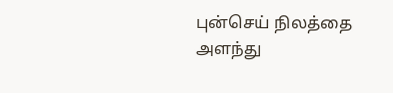புன்செய் நிலத்தை அளந்து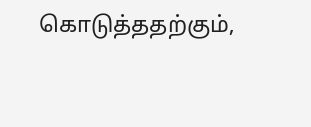கொடுத்ததற்கும்,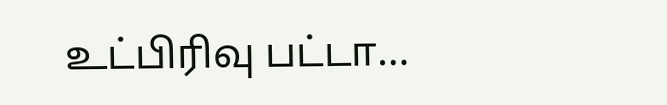உட்பிரிவு பட்டா…